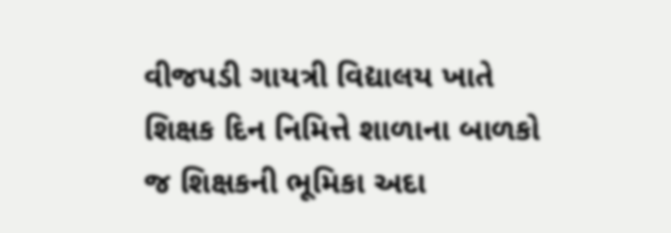વીજપડી ગાયત્રી વિદ્યાલય ખાતે શિક્ષક દિન નિમિત્તે શાળાના બાળકો જ શિક્ષકની ભૂમિકા અદા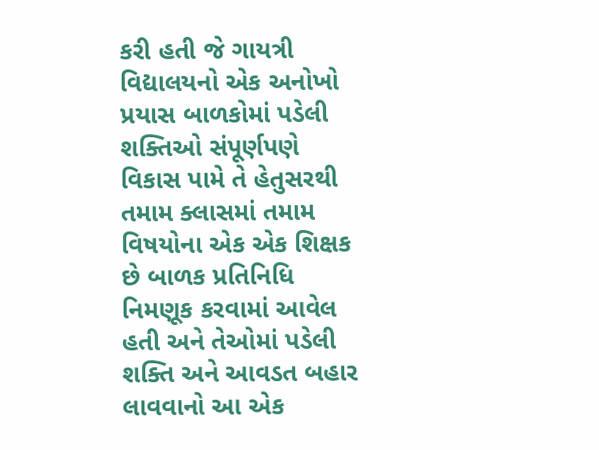કરી હતી જે ગાયત્રી વિદ્યાલયનો એક અનોખો પ્રયાસ બાળકોમાં પડેલી શક્તિઓ સંપૂર્ણપણે વિકાસ પામે તે હેતુસરથી તમામ ક્લાસમાં તમામ વિષયોના એક એક શિક્ષક છે બાળક પ્રતિનિધિ નિમણૂક કરવામાં આવેલ હતી અને તેઓમાં પડેલી શક્તિ અને આવડત બહાર લાવવાનો આ એક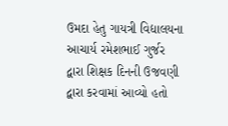ઉમદા હેતુ ગાયત્રી વિદ્યાલયના આચાર્ય રમેશભાઈ ગુર્જર દ્વારા શિક્ષક દિનની ઉજવણી દ્વારા કરવામાં આવ્યો હતો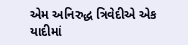એમ અનિરુદ્ધ ત્રિવેદીએ એક યાદીમાં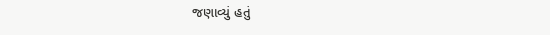જણાવ્યું હતું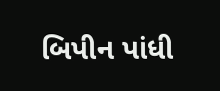બિપીન પાંધી